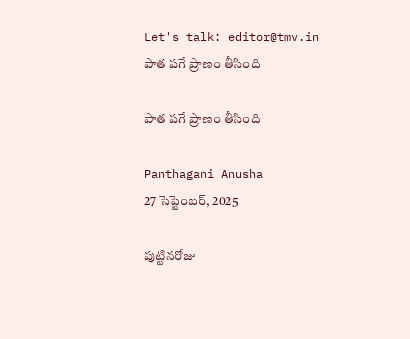Let's talk: editor@tmv.in
పాత పగే ప్రాణం తీసింది

పాత పగే ప్రాణం తీసింది

Panthagani Anusha
27 సెప్టెంబర్, 2025

పుట్టినరోజు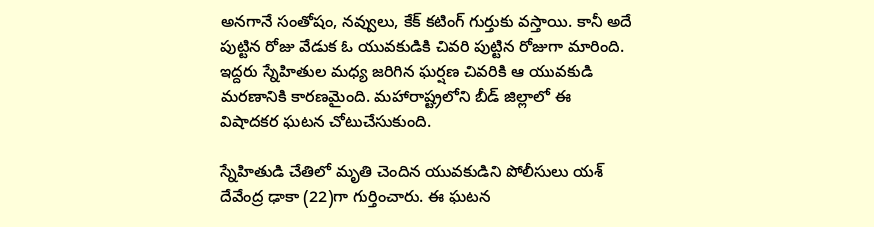అనగానే సంతోషం, నవ్వులు, కేక్‌ కటింగ్‌ గుర్తుకు వస్తాయి. కానీ అదే పుట్టిన రోజు వేడుక ఓ యువకుడికి చివరి పుట్టిన రోజుగా మారింది. ఇద్దరు స్నేహితుల మధ్య జరిగిన ఘర్షణ చివరికి ఆ యువకుడి మరణానికి కారణమైంది. మహారాష్ట్రలోని బీడ్ జిల్లాలో ఈ విషాదకర ఘటన చోటుచేసుకుంది.

స్నేహితుడి చేతిలో మృతి చెందిన యువకుడిని పోలీసులు యశ్‌ దేవేంద్ర ఢాకా (22)గా గుర్తించారు. ఈ ఘటన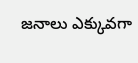జనాలు ఎక్కువగా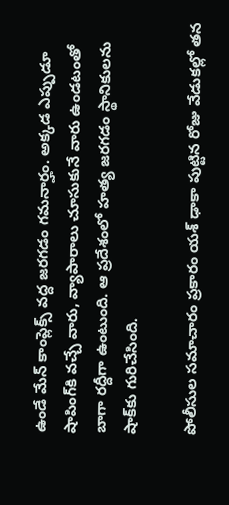ఉండే మేన్‌ కాంప్లెక్స్‌ వద్ద జరగడం గమనార్హం. అక్కడ ఎప్పుడూ షాపింగ్‌కి వచ్చే వారు, వ్యాపారాలు చూసుకునే వారు ఉండటంతో బాగా రద్దీగా ఉంటుంది. ఆ ప్రదేశంలో హత్య జరగడం స్థానికులను షాక్‌కు గురిచేసింది.

పోలీసుల సమాచారం ప్రకారం యశ్ ఢాకా పుట్టిన రోజు వేడుకల్లో తన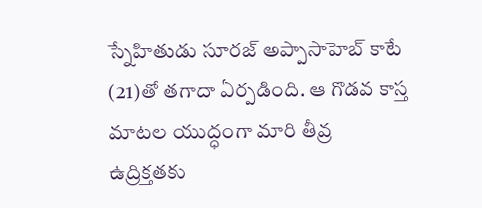స్నేహితుడు సూరజ్‌ అప్పాసాహెబ్‌ కాటే (21)తో తగాదా ఏర్పడింది. ఆ గొడవ కాస్త మాటల యుద్ధంగా మారి తీవ్ర ఉద్రిక్తతకు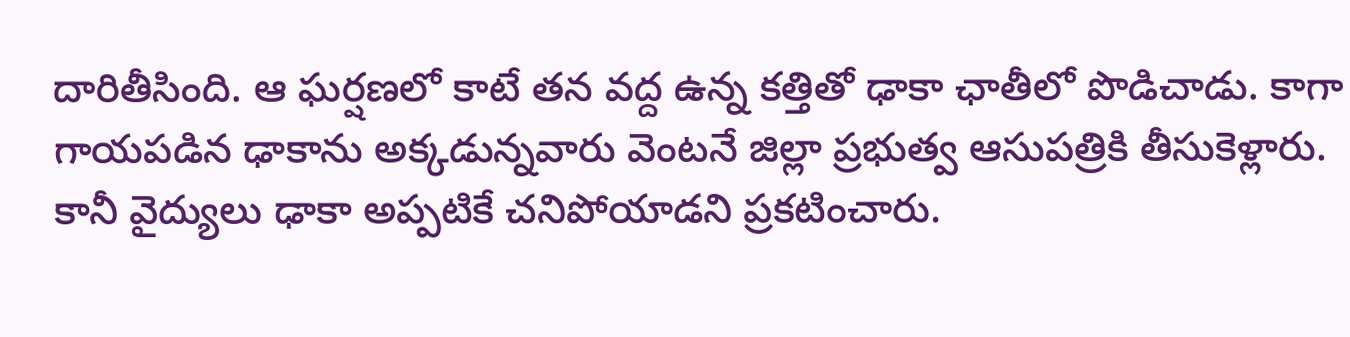దారితీసింది. ఆ ఘర్షణలో కాటే తన వద్ద ఉన్న కత్తితో ఢాకా ఛాతీలో పొడిచాడు. కాగా గాయపడిన ఢాకాను అక్కడున్నవారు వెంటనే జిల్లా ప్రభుత్వ ఆసుపత్రికి తీసుకెళ్లారు. కానీ వైద్యులు ఢాకా అప్పటికే చనిపోయాడని ప్రకటించారు.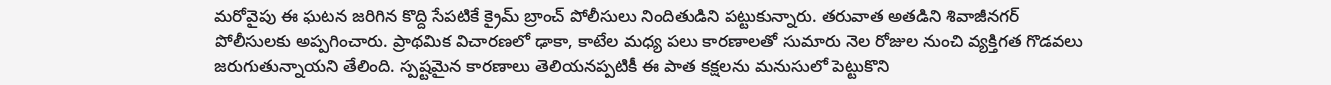మరోవైపు ఈ ఘటన జరిగిన కొద్ది సేపటికే క్రైమ్‌ బ్రాంచ్‌ పోలీసులు నిందితుడిని పట్టుకున్నారు. తరువాత అతడిని శివాజీనగర్‌ పోలీసులకు అప్పగించారు. ప్రాథమిక విచారణలో ఢాకా, కాటేల మధ్య పలు కారణాలతో సుమారు నెల రోజుల నుంచి వ్యక్తిగత గొడవలు జరుగుతున్నాయని తేలింది. స్పష్టమైన కారణాలు తెలియనప్పటికీ ఈ పాత కక్షలను మనుసులో పెట్టుకొని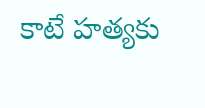కాటే హత్యకు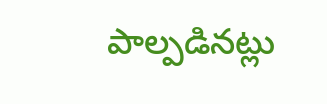పాల్పడినట్లు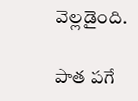వెల్లడైంది.

పాత పగే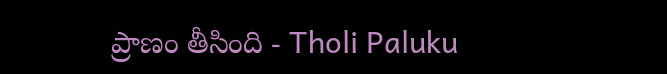ప్రాణం తీసింది - Tholi Paluku